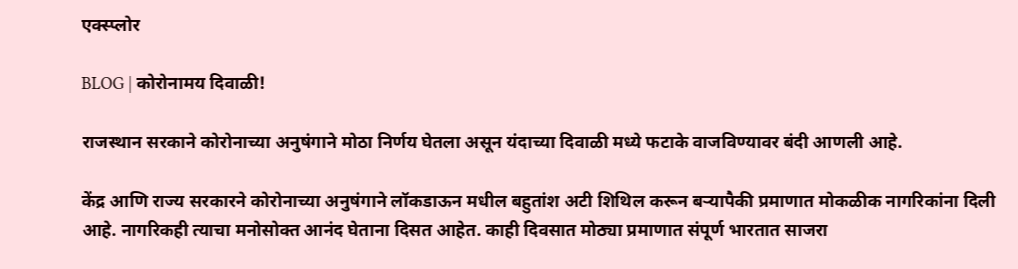एक्स्प्लोर

BLOG | कोरोनामय दिवाळी!

राजस्थान सरकाने कोरोनाच्या अनुषंगाने मोठा निर्णय घेतला असून यंदाच्या दिवाळी मध्ये फटाके वाजविण्यावर बंदी आणली आहे.

केंद्र आणि राज्य सरकारने कोरोनाच्या अनुषंगाने लॉकडाऊन मधील बहुतांश अटी शिथिल करून बऱ्यापैकी प्रमाणात मोकळीक नागरिकांना दिली आहे. नागरिकही त्याचा मनोसोक्त आनंद घेताना दिसत आहेत. काही दिवसात मोठ्या प्रमाणात संपूर्ण भारतात साजरा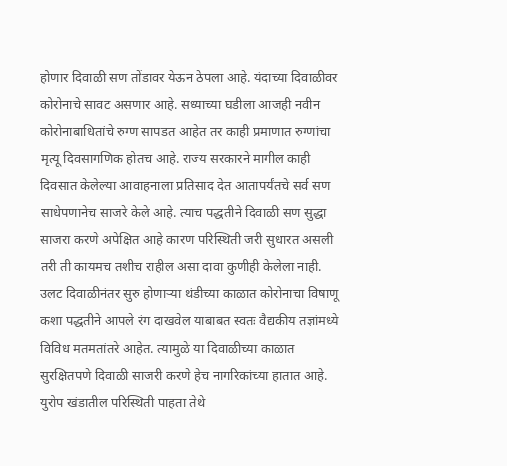होणार दिवाळी सण तोंडावर येऊन ठेपला आहे. यंदाच्या दिवाळीवर कोरोनाचे सावट असणार आहे. सध्याच्या घडीला आजही नवीन कोरोनाबाधितांचे रुग्ण सापडत आहेत तर काही प्रमाणात रुग्णांचा मृत्यू दिवसागणिक होतच आहे. राज्य सरकारने मागील काही दिवसात केलेल्या आवाहनाला प्रतिसाद देत आतापर्यंतचे सर्व सण साधेपणानेच साजरे केले आहे. त्याच पद्धतीने दिवाळी सण सुद्धा साजरा करणे अपेक्षित आहे कारण परिस्थिती जरी सुधारत असली तरी ती कायमच तशीच राहील असा दावा कुणीही केलेला नाही. उलट दिवाळीनंतर सुरु होणाऱ्या थंडीच्या काळात कोरोनाचा विषाणू कशा पद्धतीने आपले रंग दाखवेल याबाबत स्वतः वैद्यकीय तज्ञांमध्ये विविध मतमतांतरे आहेत. त्यामुळे या दिवाळीच्या काळात सुरक्षितपणे दिवाळी साजरी करणे हेच नागरिकांच्या हातात आहे. युरोप खंडातील परिस्थिती पाहता तेथे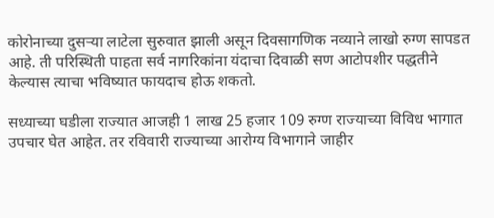कोरोनाच्या दुसऱ्या लाटेला सुरुवात झाली असून दिवसागणिक नव्याने लाखो रुग्ण सापडत आहे. ती परिस्थिती पाहता सर्व नागरिकांना यंदाचा दिवाळी सण आटोपशीर पद्धतीने केल्यास त्याचा भविष्यात फायदाच होऊ शकतो.

सध्याच्या घडीला राज्यात आजही 1 लाख 25 हजार 109 रुग्ण राज्याच्या विविध भागात उपचार घेत आहेत. तर रविवारी राज्याच्या आरोग्य विभागाने जाहीर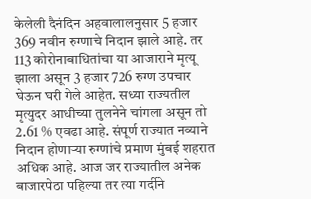केलेली दैनंदिन अहवालालनुसार 5 हजार 369 नवीन रुग्णाचे निदान झाले आहे. तर 113 कोरोनाबाधितांचा या आजाराने मृत्यू झाला असून 3 हजार 726 रुग्ण उपचार घेऊन घरी गेले आहेत. सध्या राज्यतील मृत्युदर आधीच्या तुलनेने चांगला असून तो 2.61 % एवढा आहे. संपूर्ण राज्यात नव्याने निदान होणाऱ्या रुग्णांचे प्रमाण मुंबई शहरात अधिक आहे. आज जर राज्यातील अनेक बाजारपेठा पहिल्या तर त्या गर्दीने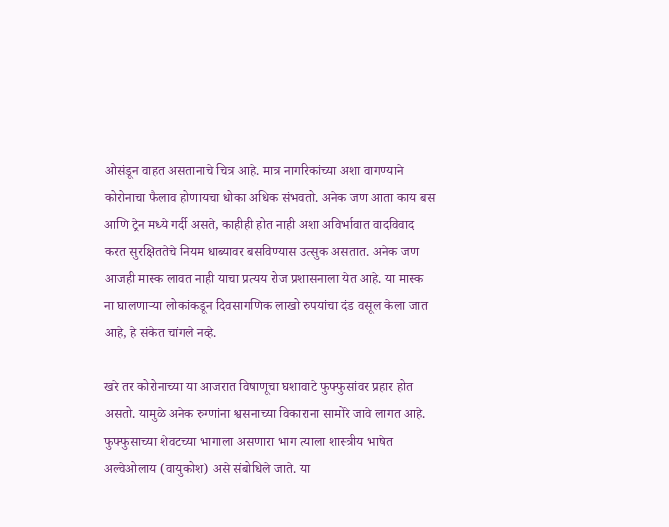ओसंडून वाहत असतानाचे चित्र आहे. मात्र नागरिकांच्या अशा वागण्याने कोरोनाचा फैलाव होणायचा धोका अधिक संभवतो. अनेक जण आता काय बस आणि ट्रेन मध्ये गर्दी असते, काहीही होत नाही अशा अविर्भावात वादविवाद करत सुरक्षिततेचे नियम धाब्यावर बसविण्यास उत्सुक असतात. अनेक जण आजही मास्क लावत नाही याचा प्रत्यय रोज प्रशासनाला येत आहे. या मास्क ना घालणाऱ्या लोकांकडून दिवसागणिक लाखो रुपयांचा दंड वसूल केला जात आहे, हे संकेत चांगले नव्हे.

खरे तर कोरोनाच्या या आजरात विषाणूचा घशावाटे फुफ्फुसांवर प्रहार होत असतो. यामुळे अनेक रुग्णांना श्वसनाच्या विकाराना सामोरे जावे लागत आहे. फुफ्फुसाच्या शेवटच्या भागाला असणारा भाग त्याला शास्त्रीय भाषेत अल्वेओलाय (वायुकोश) असे संबोधिले जाते. या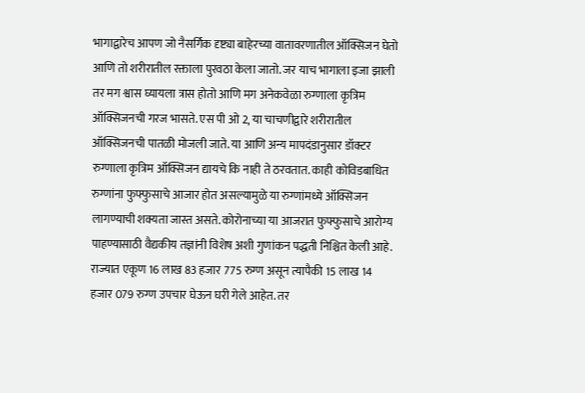भागाद्वारेच आपण जो नैसर्गिक दृष्ट्या बाहेरच्या वातावरणातील ऑक्सिजन घेतो आणि तो शरीरातील रक्ताला पुरवठा केला जातो. जर याच भागाला इजा झाली तर मग श्वास घ्यायला त्रास होतो आणि मग अनेकवेळा रुग्णाला कृत्रिम ऑक्सिजनची गरज भासते. एस पी ओ 2, या चाचणीद्वारे शरीरातील ऑक्सिजनची पातळी मोजली जाते. या आणि अन्य मापदंडानुसार डॉक्टर रुग्णाला कृत्रिम ऑक्सिजन द्यायचे कि नाही ते ठरवतात. काही कोविडबाधित रुग्णांना फुफ्फुसाचे आजार होत असल्यामुळे या रुग्णांमध्ये ऑक्सिजन लागण्याची शक्यता जास्त असते. कोरोनाच्या या आजरात फुफ्फुसाचे आरोग्य पाहण्यासाठी वैद्यकीय तज्ञांनी विशेष अशी गुणांकन पद्धती निश्चित केली आहे. राज्यात एकूण 16 लाख 83 हजार 775 रुग्ण असून त्यापैकी 15 लाख 14 हजार 079 रुग्ण उपचार घेऊन घरी गेले आहेत. तर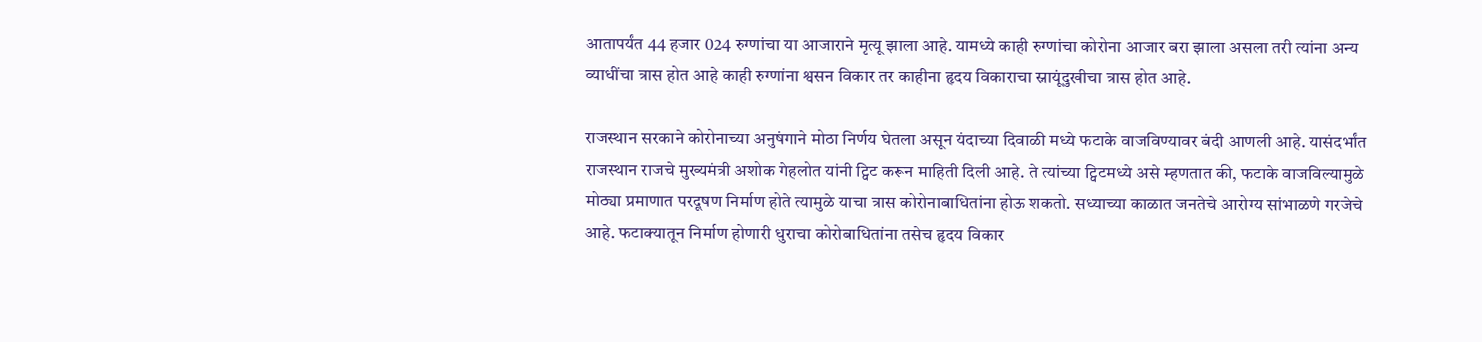आतापर्यंत 44 हजार 024 रुग्णांचा या आजाराने मृत्यू झाला आहे. यामध्ये काही रुग्णांचा कोरोना आजार बरा झाला असला तरी त्यांना अन्य व्याधींचा त्रास होत आहे काही रुग्णांना श्वसन विकार तर काहीना हृदय विकाराचा स्नायूंदुखीचा त्रास होत आहे.

राजस्थान सरकाने कोरोनाच्या अनुषंगाने मोठा निर्णय घेतला असून यंदाच्या दिवाळी मध्ये फटाके वाजविण्यावर बंदी आणली आहे. यासंदर्भांत राजस्थान राजचे मुख्यमंत्री अशोक गेहलोत यांनी ट्विट करून माहिती दिली आहे. ते त्यांच्या ट्विटमध्ये असे म्हणतात की, फटाके वाजविल्यामुळे मोठ्या प्रमाणात परदूषण निर्माण होते त्यामुळे याचा त्रास कोरोनाबाधितांना होऊ शकतो. सध्याच्या काळात जनतेचे आरोग्य सांभाळणे गरजेचे आहे. फटाक्यातून निर्माण होणारी धुराचा कोरोबाधितांना तसेच हृदय विकार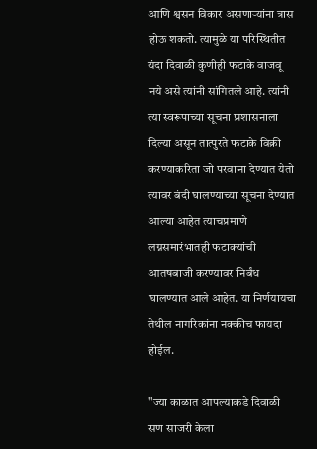आणि श्वसन विकार असणाऱ्यांना त्रास होऊ शकतो. त्यामुळे या परिस्थितीत यंदा दिवाळी कुणीही फटाके वाजवू नये असे त्यांनी सांगितले आहे. त्यांनी त्या स्वरूपाच्या सूचना प्रशासनाला दिल्या असून तात्पुरते फटाके विक्री करण्याकरिता जो परवाना देण्यात येतो त्यावर बंदी घालण्याच्या सूचना देण्यात आल्या आहेत त्याचप्रमाणे लग्नसमारंभातही फटाक्यांची आतषबाजी करण्यावर निर्बंध घालण्यात आले आहेत. या निर्णयायचा तेथील नागरिकांना नक्कीच फायदा होईल.

"ज्या काळात आपल्याकडे दिवाळी सण साजरी केला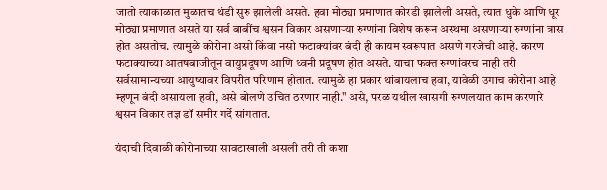जातो त्याकाळात मुळातच थंडी सुरु झालेली असते. हवा मोठ्या प्रमाणात कोरडी झालेली असते, त्यात धुके आणि धूर मोठ्या प्रमाणात असते या सर्व बाबींच श्वसन विकार असणाऱ्या रुग्णांना विशेष करून अस्थमा असणाऱ्या रुग्णांना त्रास होत असतोच. त्यामुळे कोरोना असो किंवा नसो फटाक्यांवर बंदी ही कायम स्वरूपात असणे गरजेची आहे. कारण फटाक्याच्या आतषबाजीतून वायुप्रदूषण आणि ध्वनी प्रदूषण होत असते. याचा फक्त रुग्णांवरच नाही तरी सर्वसामान्यच्या आयुष्यावर विपरीत परिणाम होतात. त्यामुळे हा प्रकार थांबायलाच हवा, यावेळी उगाच कोरोना आहे म्हणून बंदी असायला हवी, असे बोलणे उचित ठरणार नाही." असे, परळ यथील खासगी रुग्णलयात काम करणारे श्वसन विकार तज्ञ डॉ समीर गर्दे सांगतात.

यंदाची दिवाळी कोरोनाच्या सावटाखाली असली तरी ती कशा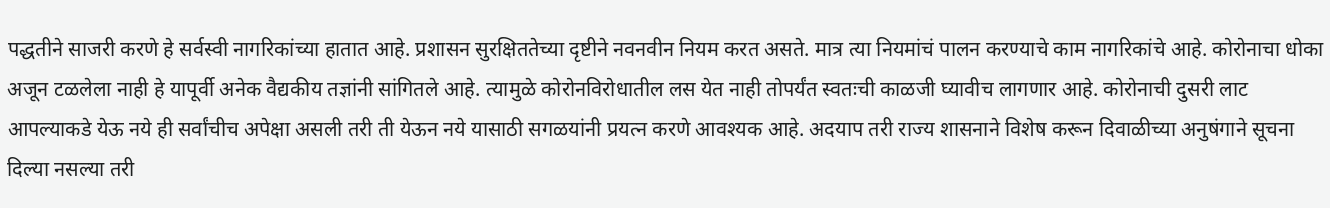पद्धतीने साजरी करणे हे सर्वस्वी नागरिकांच्या हातात आहे. प्रशासन सुरक्षिततेच्या दृष्टीने नवनवीन नियम करत असते. मात्र त्या नियमांचं पालन करण्याचे काम नागरिकांचे आहे. कोरोनाचा धोका अजून टळलेला नाही हे यापूर्वी अनेक वैद्यकीय तज्ञांनी सांगितले आहे. त्यामुळे कोरोनविरोधातील लस येत नाही तोपर्यंत स्वतःची काळजी घ्यावीच लागणार आहे. कोरोनाची दुसरी लाट आपल्याकडे येऊ नये ही सर्वांचीच अपेक्षा असली तरी ती येऊन नये यासाठी सगळयांनी प्रयत्न करणे आवश्यक आहे. अदयाप तरी राज्य शासनाने विशेष करून दिवाळीच्या अनुषंगाने सूचना दिल्या नसल्या तरी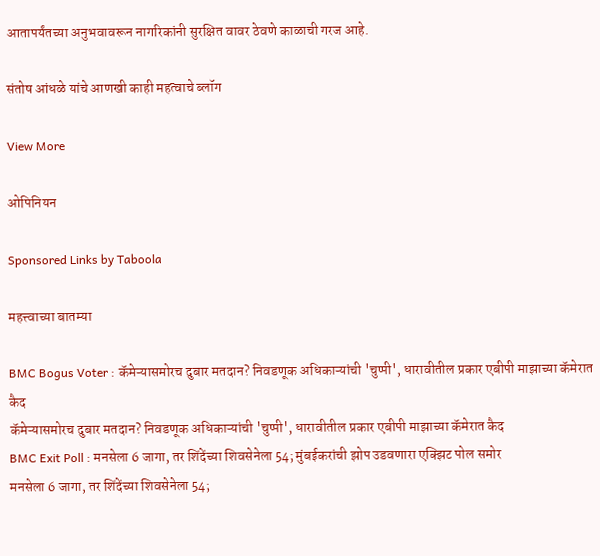आतापर्यंतच्या अनुभवावरून नागरिकांनी सुरक्षित वावर ठेवणे काळाची गरज आहे.

संतोष आंधळे यांचे आणखी काही महत्वाचे ब्लॉग

View More

ओपिनियन

Sponsored Links by Taboola

महत्त्वाच्या बातम्या

BMC Bogus Voter : कॅमेऱ्यासमोरच दुबार मतदान? निवडणूक अधिकाऱ्यांची 'चुप्पी', धारावीतील प्रकार एबीपी माझाच्या कॅमेरात कैद
कॅमेऱ्यासमोरच दुबार मतदान? निवडणूक अधिकाऱ्यांची 'चुप्पी', धारावीतील प्रकार एबीपी माझाच्या कॅमेरात कैद
BMC Exit Poll : मनसेला 6 जागा, तर शिंदेंच्या शिवसेनेला 54; मुंबईकरांची झोप उडवणारा एक्झिट पोल समोर
मनसेला 6 जागा, तर शिंदेंच्या शिवसेनेला 54;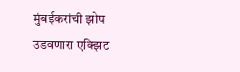मुंबईकरांची झोप उडवणारा एक्झिट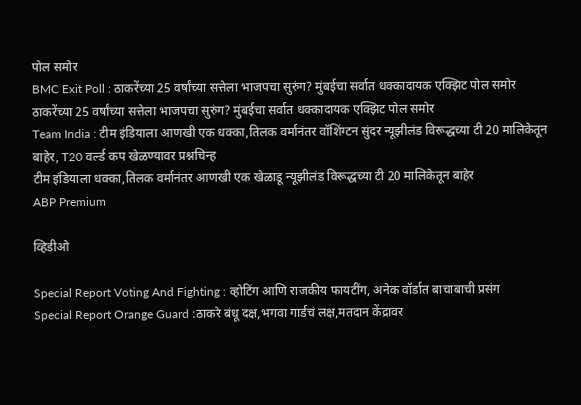पोल समोर
BMC Exit Poll : ठाकरेंच्या 25 वर्षांच्या सत्तेला भाजपचा सुरुंग? मुंबईचा सर्वात धक्कादायक एक्झिट पोल समोर
ठाकरेंच्या 25 वर्षांच्या सत्तेला भाजपचा सुरुंग? मुंबईचा सर्वात धक्कादायक एक्झिट पोल समोर
Team India : टीम इंडियाला आणखी एक धक्का,तिलक वर्मानंतर वॉशिंग्टन सुंदर न्यूझीलंड विरूद्धच्या टी 20 मालिकेतून बाहेर, T20 वर्ल्ड कप खेळण्यावर प्रश्नचिन्ह
टीम इंडियाला धक्का,तिलक वर्मानंतर आणखी एक खेळाडू न्यूझीलंड विरूद्धच्या टी 20 मालिकेतून बाहेर
ABP Premium

व्हिडीओ

Special Report Voting And Fighting : व्होटिंग आणि राजकीय फायटींग, अनेक वॉर्डात बाचाबाची प्रसंग
Special Report Orange Guard :ठाकरे बंधू दक्ष,भगवा गार्डचं लक्ष,मतदान केंद्रावर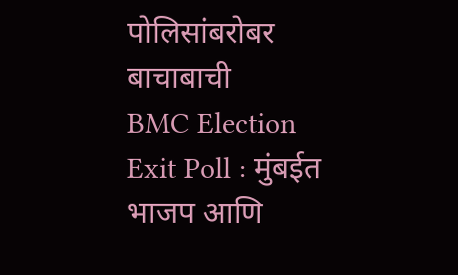पोलिसांबरोबर बाचाबाची
BMC Election Exit Poll : मुंबईत भाजप आणि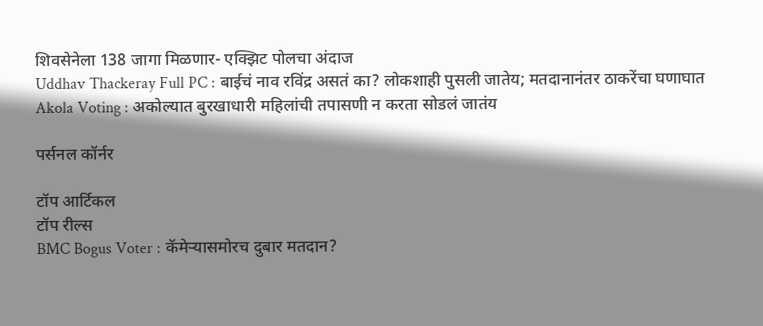शिवसेनेला 138 जागा मिळणार- एक्झिट पोलचा अंदाज
Uddhav Thackeray Full PC : बाईचं नाव रविंद्र असतं का? लोकशाही पुसली जातेय; मतदानानंतर ठाकरेंचा घणाघात
Akola Voting : अकोल्यात बुरखाधारी महिलांची तपासणी न करता सोडलं जातंय

पर्सनल कॉर्नर

टॉप आर्टिकल
टॉप रील्स
BMC Bogus Voter : कॅमेऱ्यासमोरच दुबार मतदान?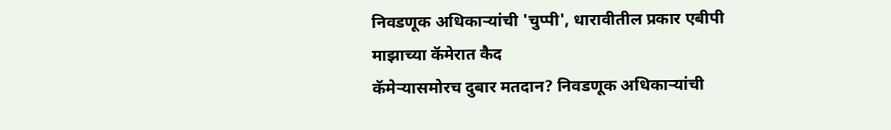निवडणूक अधिकाऱ्यांची 'चुप्पी', धारावीतील प्रकार एबीपी माझाच्या कॅमेरात कैद
कॅमेऱ्यासमोरच दुबार मतदान? निवडणूक अधिकाऱ्यांची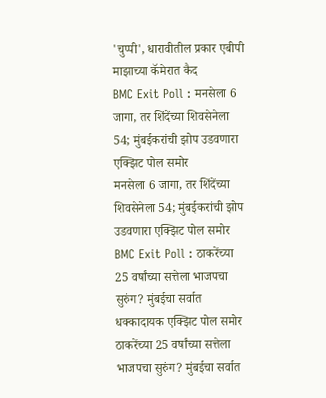'चुप्पी', धारावीतील प्रकार एबीपी माझाच्या कॅमेरात कैद
BMC Exit Poll : मनसेला 6 जागा, तर शिंदेंच्या शिवसेनेला 54; मुंबईकरांची झोप उडवणारा एक्झिट पोल समोर
मनसेला 6 जागा, तर शिंदेंच्या शिवसेनेला 54; मुंबईकरांची झोप उडवणारा एक्झिट पोल समोर
BMC Exit Poll : ठाकरेंच्या 25 वर्षांच्या सत्तेला भाजपचा सुरुंग? मुंबईचा सर्वात धक्कादायक एक्झिट पोल समोर
ठाकरेंच्या 25 वर्षांच्या सत्तेला भाजपचा सुरुंग? मुंबईचा सर्वात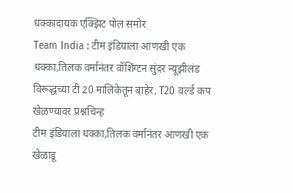धक्कादायक एक्झिट पोल समोर
Team India : टीम इंडियाला आणखी एक धक्का,तिलक वर्मानंतर वॉशिंग्टन सुंदर न्यूझीलंड विरूद्धच्या टी 20 मालिकेतून बाहेर, T20 वर्ल्ड कप खेळण्यावर प्रश्नचिन्ह
टीम इंडियाला धक्का,तिलक वर्मानंतर आणखी एक खेळाडू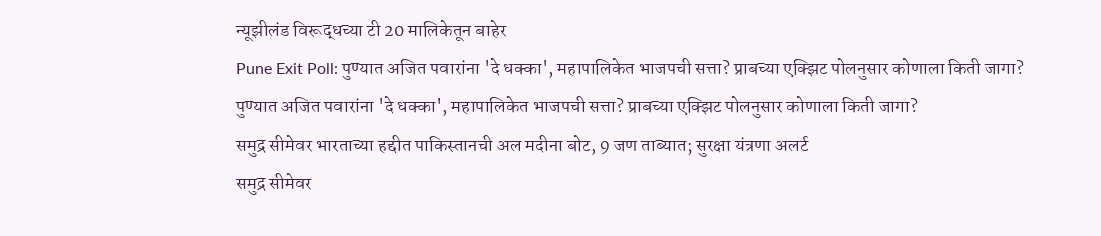न्यूझीलंड विरूद्धच्या टी 20 मालिकेतून बाहेर
Pune Exit Poll: पुण्यात अजित पवारांना 'दे धक्का', महापालिकेत भाजपची सत्ता? प्राबच्या एक्झिट पोलनुसार कोणाला किती जागा?
पुण्यात अजित पवारांना 'दे धक्का', महापालिकेत भाजपची सत्ता? प्राबच्या एक्झिट पोलनुसार कोणाला किती जागा?
समुद्र सीमेवर भारताच्या हद्दीत पाकिस्तानची अल मदीना बोट, 9 जण ताब्यात; सुरक्षा यंत्रणा अलर्ट
समुद्र सीमेवर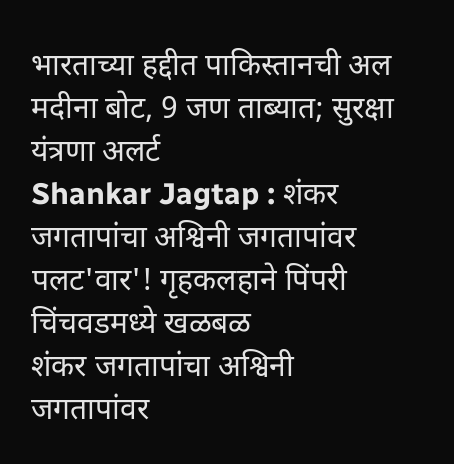भारताच्या हद्दीत पाकिस्तानची अल मदीना बोट, 9 जण ताब्यात; सुरक्षा यंत्रणा अलर्ट
Shankar Jagtap : शंकर जगतापांचा अश्विनी जगतापांवर पलट'वार'! गृहकलहाने पिंपरी चिंचवडमध्ये खळबळ
शंकर जगतापांचा अश्विनी जगतापांवर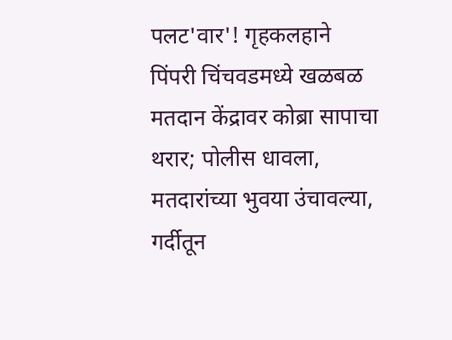पलट'वार'! गृहकलहाने पिंपरी चिंचवडमध्ये खळबळ
मतदान केंद्रावर कोब्रा सापाचा थरार; पोलीस धावला, मतदारांच्या भुवया उंचावल्या, गर्दीतून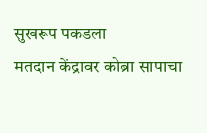सुखरूप पकडला
मतदान केंद्रावर कोब्रा सापाचा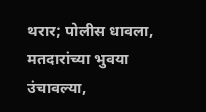थरार; पोलीस धावला, मतदारांच्या भुवया उंचावल्या,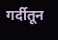गर्दीतून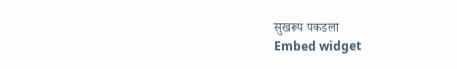सुखरूप पकडला
Embed widget